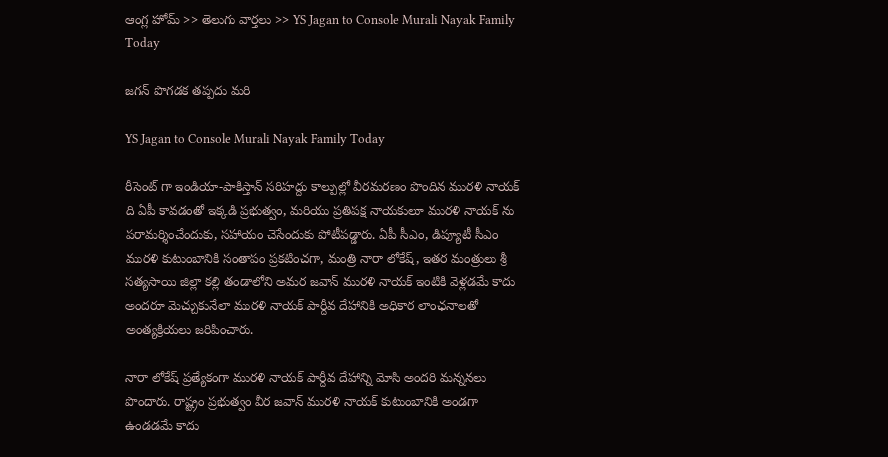ఆంగ్ల హోమ్ >> తెలుగు వార్తలు >> YS Jagan to Console Murali Nayak Family Today

జగన్ పొగడక తప్పదు మరి

YS Jagan to Console Murali Nayak Family Today

రీసెంట్ గా ఇండియా-పాకిస్తాన్ సరిహద్దు కాల్పుల్లో వీరమరణం పొందిన మురళి నాయక్ ది ఏపీ కావడంతో ఇక్కడి ప్రభుత్వం, మరియు ప్రతిపక్ష నాయకులూ మురళి నాయక్ ను పరామర్శించేందుకు, సహాయం చెసేందుకు పోటీపడ్డారు. ఏపీ సీఎం, డిప్యూటీ సీఎం మురళి కుటుంబానికి సంతాపం ప్రకటించగా, మంత్రి నారా లోకేష్, ఇతర మంత్రులు శ్రీ సత్యసాయి జిల్లా కల్లి తండాలోని అమర జవాన్ మురళి నాయక్ ఇంటికి వెళ్లడమే కాదు అందరూ మెచ్చుకునేలా మురళి నాయక్ పార్దీవ దేహానికి అధికార లాంఛనాలతో అంత్యక్రియలు జరిపించారు.

నారా లోకేష్ ప్రత్యేకంగా మురళి నాయక్ పార్దీవ దేహాన్ని మోసి అందరి మన్ననలు పొందారు. రాష్ట్రం ప్రభుత్వం వీర జవాన్ మురళి నాయక్ కుటుంబానికి అండగా ఉండడమే కాదు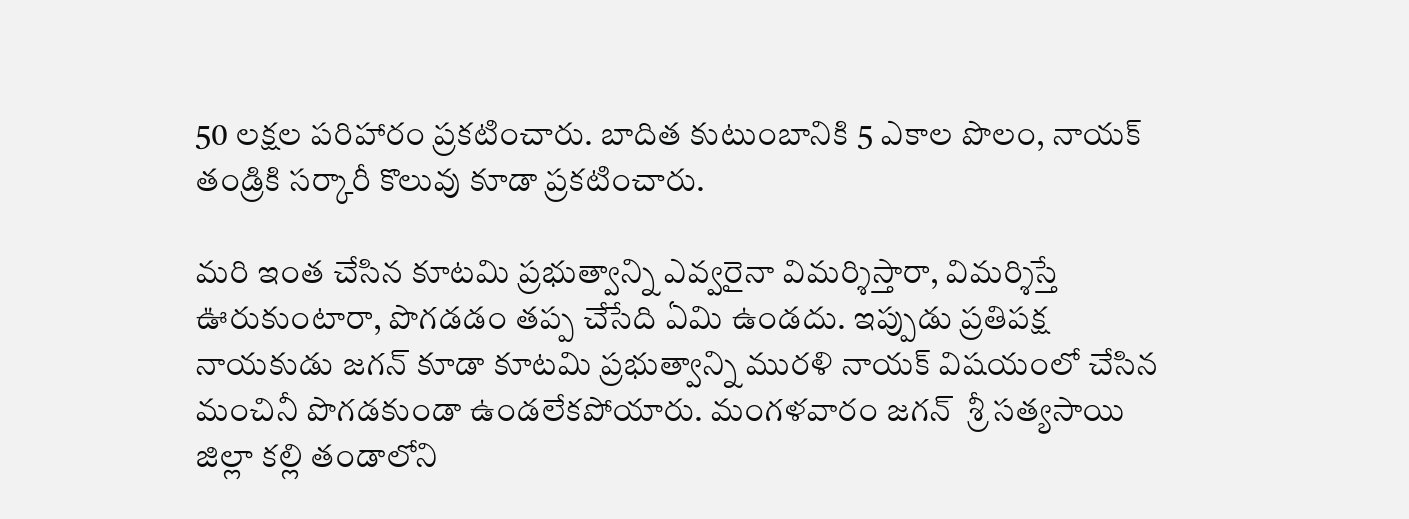50 లక్షల పరిహారం ప్రకటించారు. బాదిత కుటుంబానికి 5 ఎకాల పొలం, నాయక్ తండ్రికి సర్కారీ కొలువు కూడా ప్రకటించారు.

మరి ఇంత చేసిన కూటమి ప్రభుత్వాన్ని ఎవ్వరైనా విమర్శిస్తారా, విమర్శిస్తే ఊరుకుంటారా, పొగడడం తప్ప చేసేది ఏమి ఉండదు. ఇప్పుడు ప్రతిపక్ష నాయకుడు జగన్ కూడా కూటమి ప్రభుత్వాన్ని మురళి నాయక్ విషయంలో చేసిన మంచినీ పొగడకుండా ఉండలేకపోయారు. మంగళవారం జగన్  శ్రీ సత్యసాయి జిల్లా కల్లి తండాలోని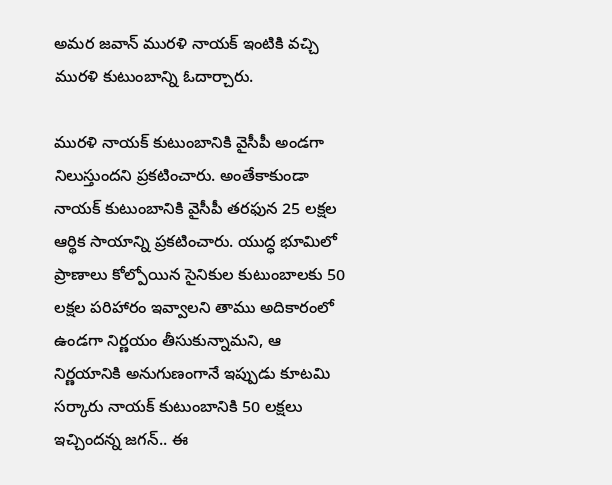అమర జవాన్ మురళి నాయక్ ఇంటికి వచ్చి మురళి కుటుంబాన్ని ఓదార్చారు.

మురళి నాయక్ కుటుంబానికి వైసీపీ అండగా నిలుస్తుందని ప్రకటించారు. అంతేకాకుండా నాయక్ కుటుంబానికి వైసీపీ తరఫున 25 లక్షల ఆర్థిక సాయాన్ని ప్రకటించారు. యుద్ధ భూమిలో ప్రాణాలు కోల్పోయిన సైనికుల కుటుంబాలకు 50 లక్షల పరిహారం ఇవ్వాలని తాము అదికారంలో ఉండగా నిర్ణయం తీసుకున్నామని, ఆ నిర్ణయానికి అనుగుణంగానే ఇప్పుడు కూటమి సర్కారు నాయక్ కుటుంబానికి 50 లక్షలు ఇచ్చిందన్న జగన్.. ఈ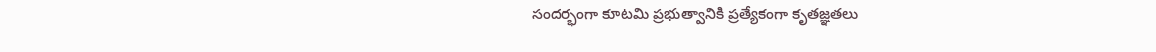సందర్భంగా కూటమి ప్రభుత్వానికి ప్రత్యేకంగా కృతజ్ఞతలు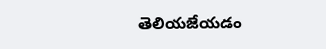తెలియజేయడం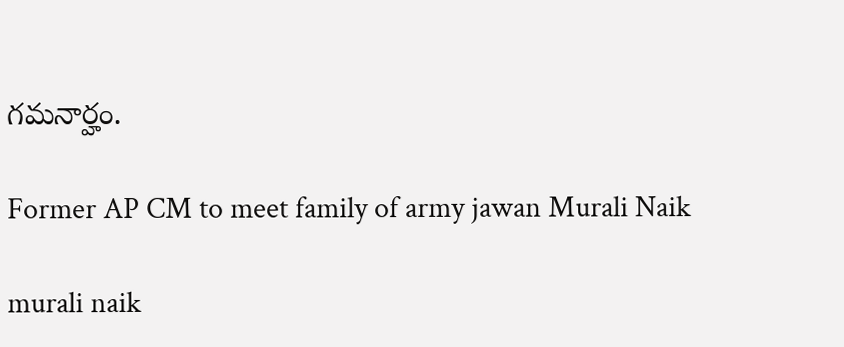గమనార్హం.

Former AP CM to meet family of army jawan Murali Naik

murali naik